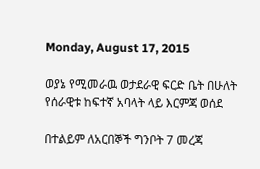Monday, August 17, 2015

ወያኔ የሚመራዉ ወታደራዊ ፍርድ ቤት በሁለት የሰራዊቱ ከፍተኛ አባላት ላይ እርምጃ ወሰደ

በተልይም ለአርበኞች ግንቦት 7 መረጃ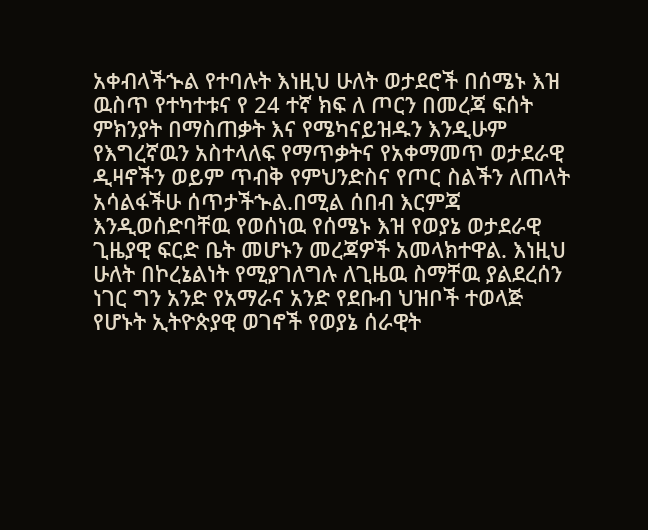አቀብላችኍል የተባሉት እነዚህ ሁለት ወታደሮች በሰሜኑ እዝ ዉስጥ የተካተቱና የ 24 ተኛ ክፍ ለ ጦርን በመረጃ ፍሰት ምክንያት በማስጠቃት እና የሜካናይዝዱን እንዲሁም የእግረኛዉን አስተላለፍ የማጥቃትና የአቀማመጥ ወታደራዊ ዲዛኖችን ወይም ጥብቅ የምህንድስና የጦር ስልችን ለጠላት አሳልፋችሁ ሰጥታችኍል.በሚል ሰበብ እርምጃ እንዲወሰድባቸዉ የወሰነዉ የሰሜኑ እዝ የወያኔ ወታደራዊ ጊዜያዊ ፍርድ ቤት መሆኑን መረጃዎች አመላክተዋል. እነዚህ ሁለት በኮረኔልነት የሚያገለግሉ ለጊዜዉ ስማቸዉ ያልደረሰን ነገር ግን አንድ የአማራና አንድ የደቡብ ህዝቦች ተወላጅ የሆኑት ኢትዮጵያዊ ወገኖች የወያኔ ሰራዊት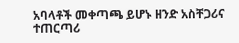አባላቶች መቀጣጫ ይሆኑ ዘንድ አስቸጋሪና ተጠርጣሪ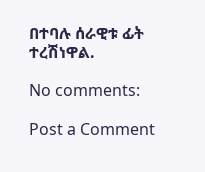በተባሉ ሰራዊቱ ፊት ተረሽነዋል.

No comments:

Post a Comment